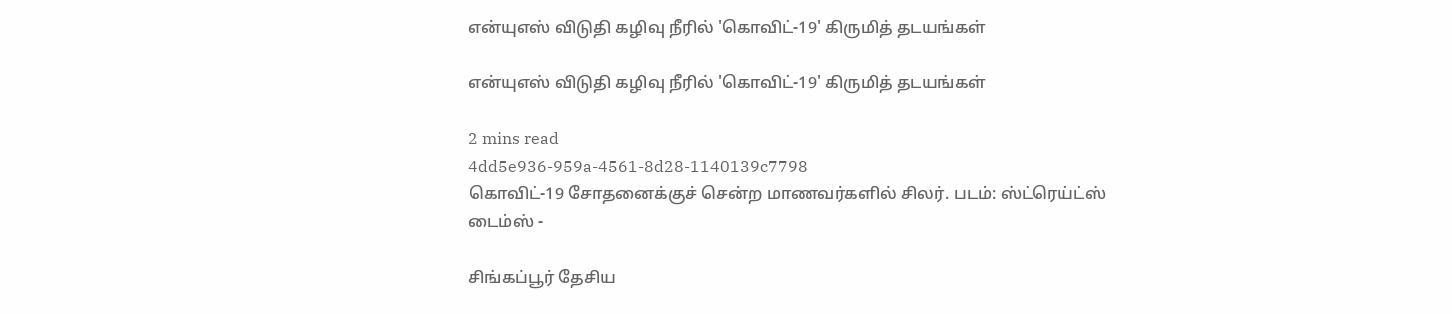என்யுஎஸ் விடுதி கழிவு நீரில் 'கொவிட்-19' கிருமித் தடயங்கள்

என்யுஎஸ் விடுதி கழிவு நீரில் 'கொவிட்-19' கிருமித் தடயங்கள்

2 mins read
4dd5e936-959a-4561-8d28-1140139c7798
கொவிட்-19 சோதனைக்குச் சென்ற மாணவர்களில் சிலர். படம்: ஸ்ட்ரெய்ட்ஸ் டைம்ஸ் -

சிங்கப்பூர் தேசிய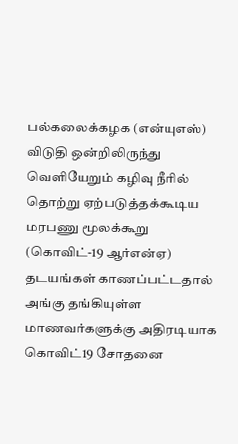பல்கலைக்கழக (என்யுஎஸ்) விடுதி ஒன்றிலிருந்து வெளியேறும் கழிவு நீரில் தொற்று ஏற்படுத்தக்கூடிய மரபணு மூலக்கூறு (கொவிட்-19 ஆர்என்ஏ) தடயங்கள் காணப்பட்டதால் அங்கு தங்கியுள்ள மாணவர்களுக்கு அதிரடியாக கொவிட்19 சோதனை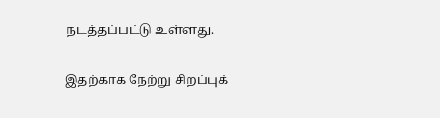நடத்தப்பட்டு உள்ளது.

இதற்காக நேற்று சிறப்புக்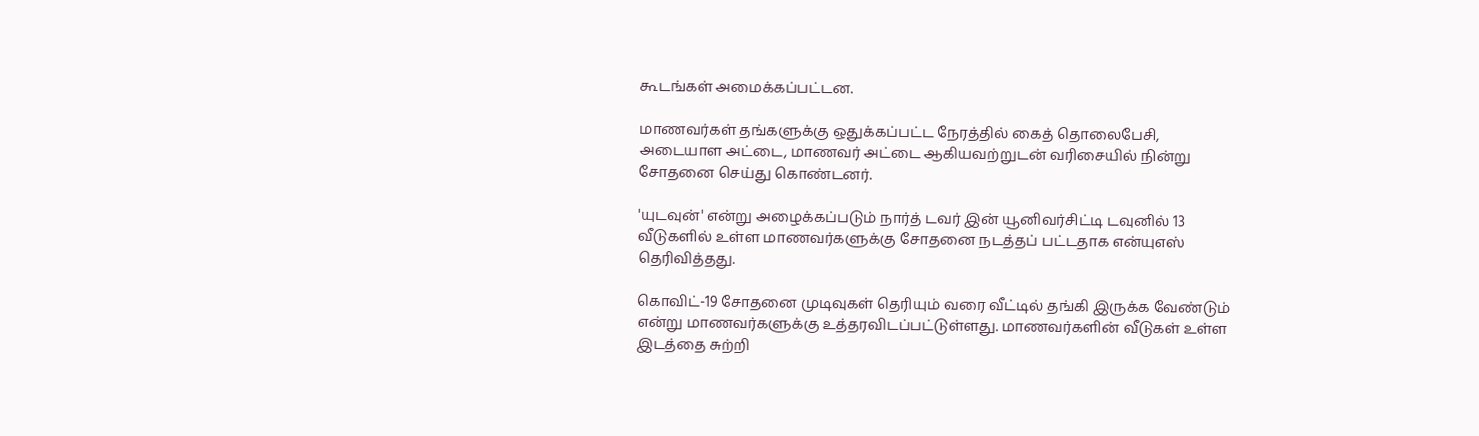கூடங்கள் அமைக்கப்பட்டன.

மாணவர்கள் தங்களுக்கு ஒதுக்கப்பட்ட நேரத்தில் கைத் தொலைபேசி, அடையாள அட்டை, மாணவர் அட்டை ஆகியவற்றுடன் வரிசையில் நின்று சோதனை செய்து கொண்டனர்.

'யுடவுன்' என்று அழைக்கப்படும் நார்த் டவர் இன் யூனிவர்சிட்டி டவுனில் 13 வீடுகளில் உள்ள மாணவர்களுக்கு சோதனை நடத்தப் பட்டதாக என்யுஎஸ் தெரிவித்தது.

கொவிட்-19 சோதனை முடிவுகள் தெரியும் வரை வீட்டில் தங்கி இருக்க வேண்டும் என்று மாணவர்களுக்கு உத்தரவிடப்பட்டுள்ளது. மாணவர்களின் வீடுகள் உள்ள இடத்தை சுற்றி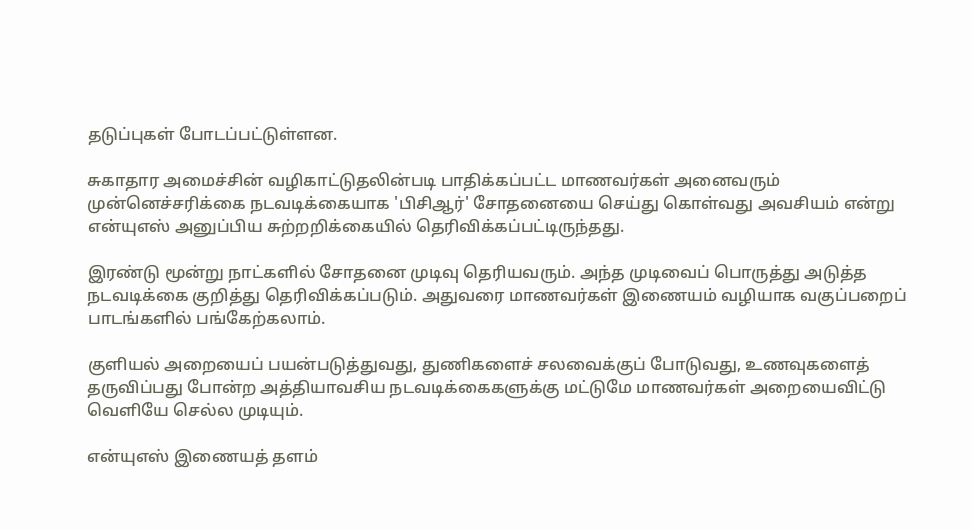தடுப்புகள் போடப்பட்டுள்ளன.

சுகாதார அமைச்சின் வழிகாட்டுதலின்படி பாதிக்கப்பட்ட மாணவர்கள் அனைவரும் முன்னெச்சரிக்கை நடவடிக்கையாக 'பிசிஆர்' சோதனையை செய்து கொள்வது அவசியம் என்று என்யுஎஸ் அனுப்பிய சுற்றறிக்கையில் தெரிவிக்கப்பட்டிருந்தது.

இரண்டு மூன்று நாட்களில் சோதனை முடிவு தெரியவரும். அந்த முடிவைப் பொருத்து அடுத்த நடவடிக்கை குறித்து தெரிவிக்கப்படும். அதுவரை மாணவர்கள் இணையம் வழியாக வகுப்பறைப் பாடங்களில் பங்கேற்கலாம்.

குளியல் அறையைப் பயன்படுத்துவது, துணிகளைச் சலவைக்குப் போடுவது, உணவுகளைத் தருவிப்பது போன்ற அத்தியாவசிய நடவடிக்கைகளுக்கு மட்டுமே மாணவர்கள் அறையைவிட்டு வெளியே செல்ல முடியும்.

என்யுஎஸ் இணையத் தளம்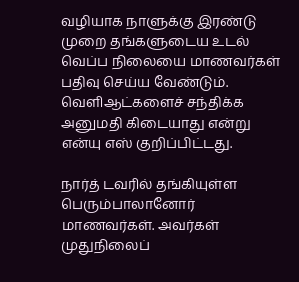வழியாக நாளுக்கு இரண்டு முறை தங்களுடைய உடல் வெப்ப நிலையை மாணவர்கள் பதிவு செய்ய வேண்டும். வெளிஆட்களைச் சந்திக்க அனுமதி கிடையாது என்று என்யு எஸ் குறிப்பிட்டது.

நார்த் டவரில் தங்கியுள்ள பெரும்பாலானோர் மாணவர்கள். அவர்கள் முதுநிலைப்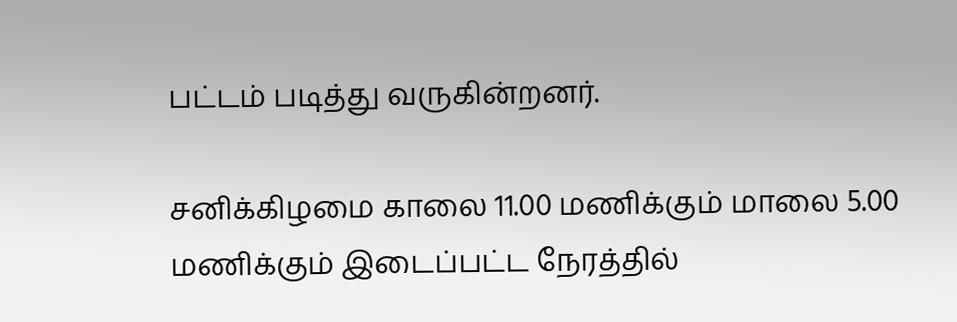பட்டம் படித்து வருகின்றனர்.

சனிக்கிழமை காலை 11.00 மணிக்கும் மாலை 5.00 மணிக்கும் இடைப்பட்ட நேரத்தில்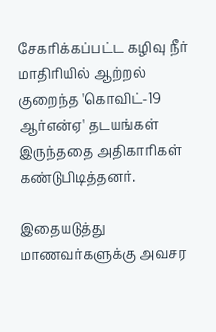சேகரிக்கப்பட்ட கழிவு நீர் மாதிரியில் ஆற்றல் குறைந்த 'கொவிட்-19 ஆர்என்ஏ' தடயங்கள் இருந்ததை அதிகாரிகள் கண்டுபிடித்தனர்.

இதையடுத்து மாணவர்களுக்கு அவசர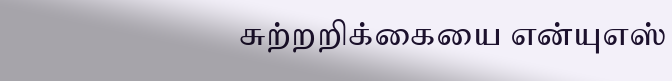சுற்றறிக்கையை என்யுஎஸ்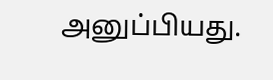அனுப்பியது.